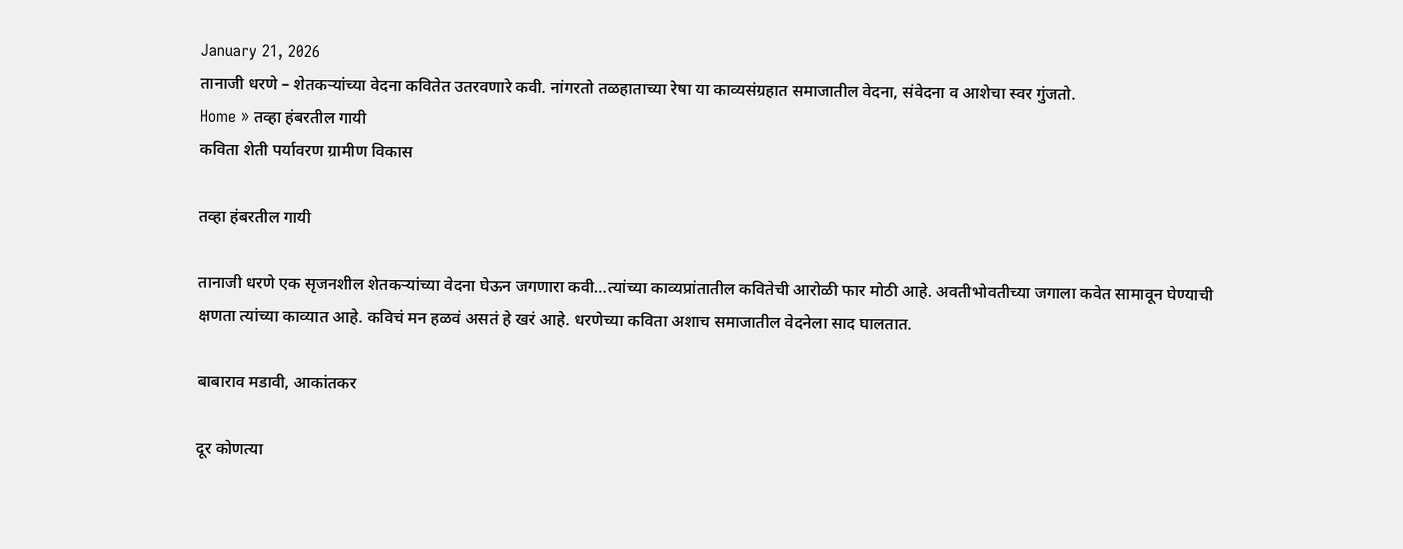January 21, 2026
तानाजी धरणे – शेतकऱ्यांच्या वेदना कवितेत उतरवणारे कवी. नांगरतो तळहाताच्या रेषा या काव्यसंग्रहात समाजातील वेदना, संवेदना व आशेचा स्वर गुंजतो.
Home » तव्हा हंबरतील गायी
कविता शेती पर्यावरण ग्रामीण विकास

तव्हा हंबरतील गायी

तानाजी धरणे एक सृजनशील शेतकऱ्यांच्या वेदना घेऊन जगणारा कवी…त्यांच्या काव्यप्रांतातील कवितेची आरोळी फार मोठी आहे. अवतीभोवतीच्या जगाला कवेत सामावून घेण्याची क्षणता त्यांच्या काव्यात आहे. कविचं मन हळवं असतं हे खरं आहे. धरणेच्या कविता अशाच समाजातील वेदनेला साद घालतात.

बाबाराव मडावी, आकांतकर

दूर कोणत्या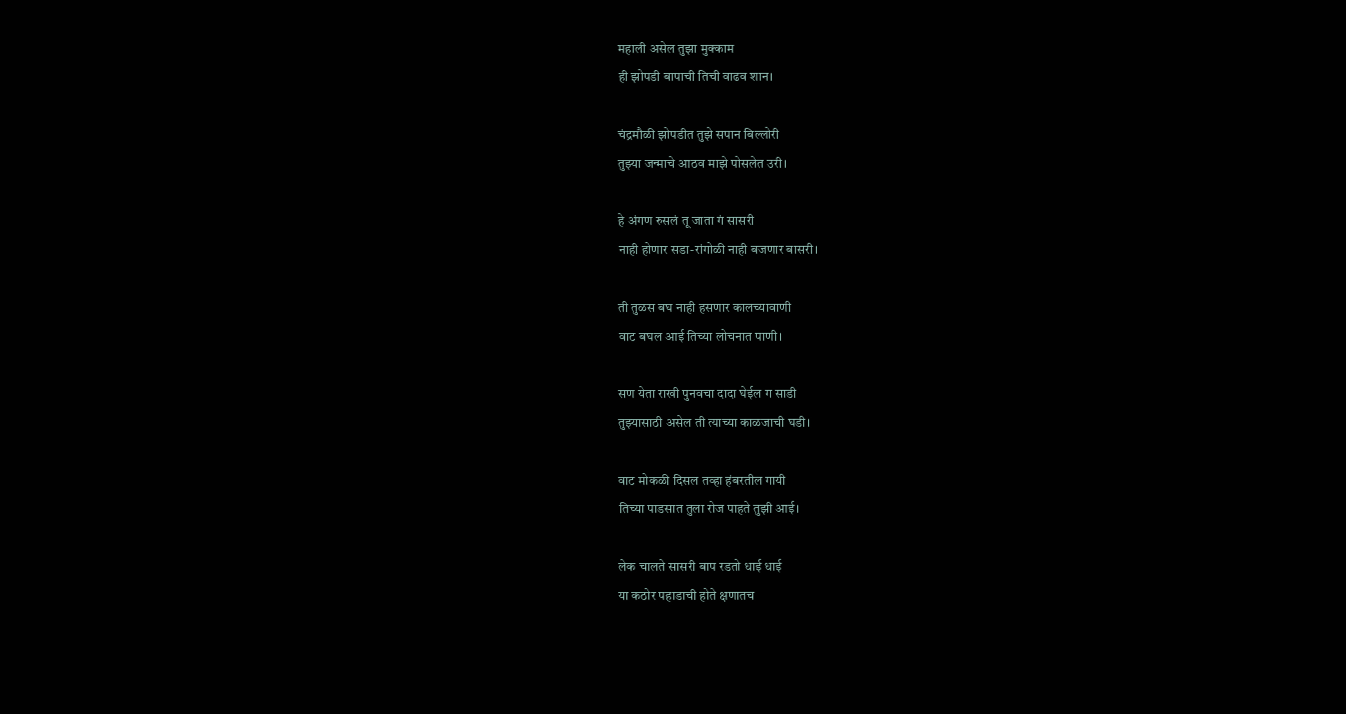महाली असेल तुझा मुक्काम
ही झोपडी बापाची तिची वाढव शान।

चंद्रमौळी झोपडीत तुझे सपान बिल्लोरी
तुझ्या जन्माचे आठव माझे पोसलेत उरी।

हे अंगण रुसलं तू जाता गं सासरी
नाही होणार सडा-रांगोळी नाही बजणार बासरी।

ती तुळस बघ नाही हसणार कालच्यावाणी
वाट बघल आई तिच्या लोचनात पाणी।

सण येता राखी पुनवचा दादा घेईल ग साडी
तुझ्यासाठी असेल ती त्याच्या काळजाची घडी।

वाट मोकळी दिसल तव्हा हंबरतील गायी
तिच्या पाडसात तुला रोज पाहते तुझी आई।

लेक चालते सासरी बाप रडतो धाई धाई
या कठोर पहाडाची होते क्षणातच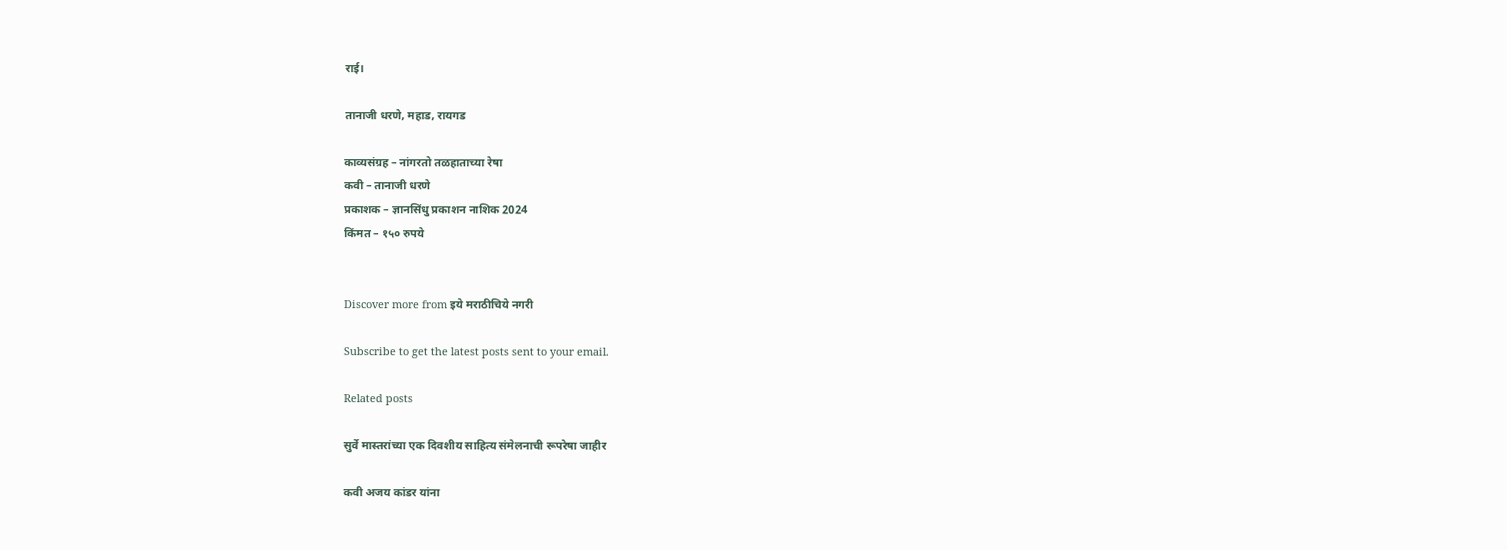राई।

तानाजी धरणे, महाड, रायगड

काव्यसंग्रह – नांगरतो तळहाताच्या रेषा
कवी – तानाजी धरणे
प्रकाशक – ज्ञानसिंधु प्रकाशन नाशिक 2024
किंमत – १५० रुपये


Discover more from इये मराठीचिये नगरी

Subscribe to get the latest posts sent to your email.

Related posts

सुर्वे मास्तरांच्या एक दिवशीय साहित्य संमेलनाची रूपरेषा जाहीर

कवी अजय कांडर यांना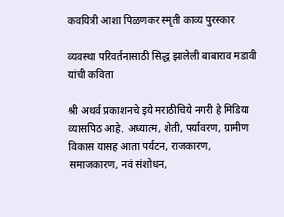कवयित्री आशा पिळणकर स्मृती काव्य पुरस्कार

व्यवस्था परिवर्तनासाठी सिद्ध झालेली बाबाराव मडावी यांची कविता

श्री अथर्व प्रकाशनचे इये मराठीचिये नगरी हे मिडिया व्यासपिठ आहे. अध्यात्म, शेती, पर्यावरण, ग्रामीण विकास यासह आता पर्यटन, राजकारण, समाजकारण, नवं संशोधन,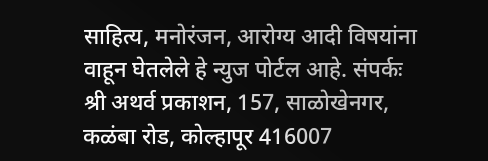साहित्य, मनोरंजन, आरोग्य आदी विषयांना वाहून घेतलेले हे न्युज पोर्टल आहे. संपर्कः श्री अथर्व प्रकाशन, 157, साळोखेनगर, कळंबा रोड, कोल्हापूर 416007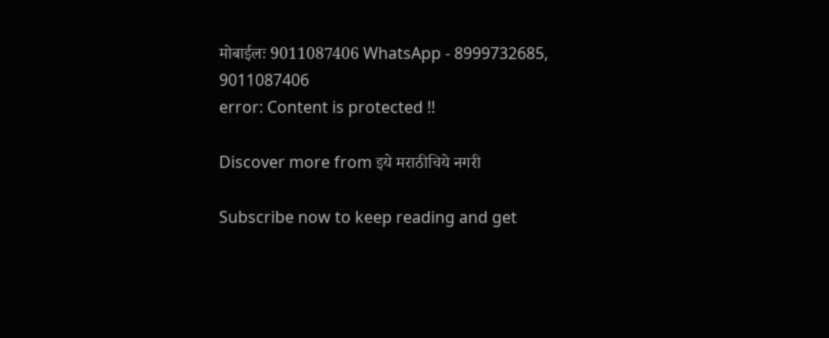मोबाईलः 9011087406 WhatsApp - 8999732685, 9011087406
error: Content is protected !!

Discover more from इये मराठीचिये नगरी

Subscribe now to keep reading and get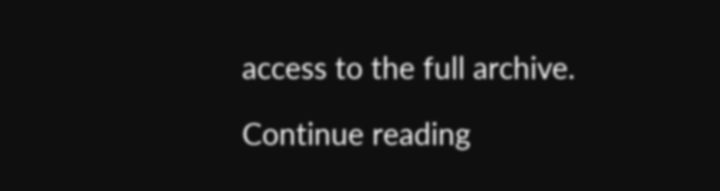access to the full archive.

Continue reading